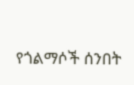የጎልማሶች ሰንበት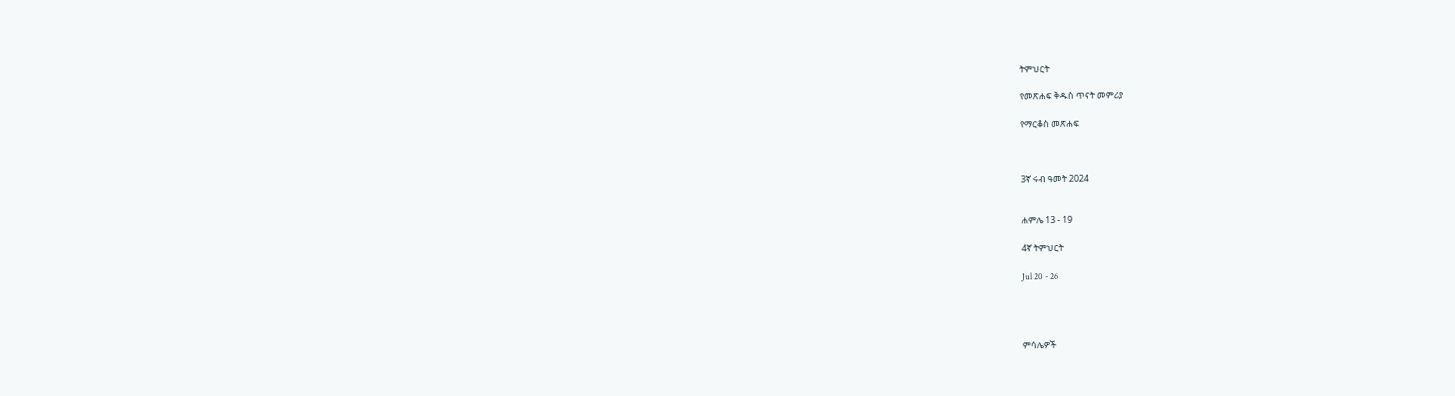ትምህርት

የመጽሐፍ ቅዱስ ጥናት መምሪያ

የማርቆስ መጽሐፍ



3ኛ ሩብ ዓመት 2024


ሐምሌ 13 - 19

4ኛ ትምህርት

Jul 20 - 26




ምሳሌዎች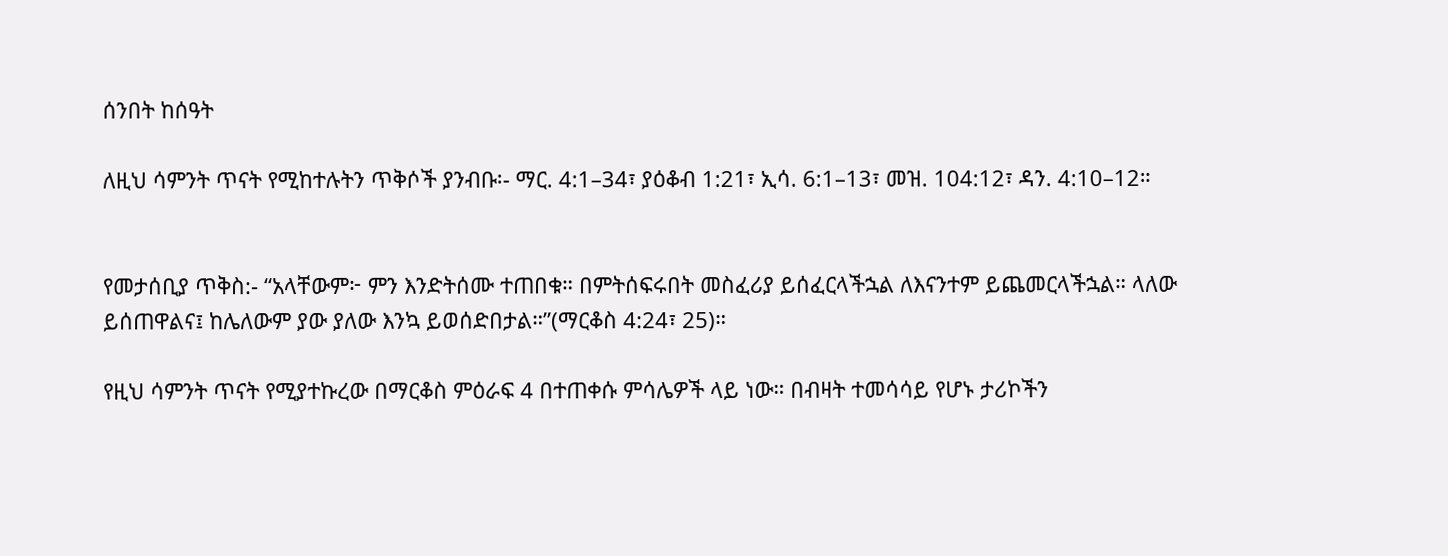ሰንበት ከሰዓት

ለዚህ ሳምንት ጥናት የሚከተሉትን ጥቅሶች ያንብቡ፡- ማር. 4:1–34፣ ያዕቆብ 1:21፣ ኢሳ. 6:1–13፣ መዝ. 104:12፣ ዳን. 4:10–12።


የመታሰቢያ ጥቅስ:- “አላቸውም፦ ምን እንድትሰሙ ተጠበቁ። በምትሰፍሩበት መስፈሪያ ይሰፈርላችኋል ለእናንተም ይጨመርላችኋል። ላለው ይሰጠዋልና፤ ከሌለውም ያው ያለው እንኳ ይወሰድበታል።”(ማርቆስ 4:24፣ 25)።

የዚህ ሳምንት ጥናት የሚያተኩረው በማርቆስ ምዕራፍ 4 በተጠቀሱ ምሳሌዎች ላይ ነው። በብዛት ተመሳሳይ የሆኑ ታሪኮችን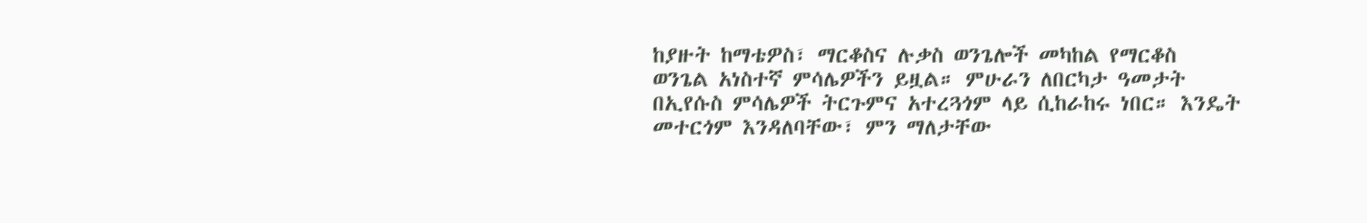ከያዙት ከማቴዎስ፣ ማርቆስና ሉቃስ ወንጌሎች መካከል የማርቆስ ወንጌል አነስተኛ ምሳሌዎችን ይዟል። ምሁራን ለበርካታ ዓመታት በኢየሱስ ምሳሌዎች ትርጉምና አተረጓጎም ላይ ሲከራከሩ ነበር። እንዴት መተርጎም እንዳለባቸው፣ ምን ማለታቸው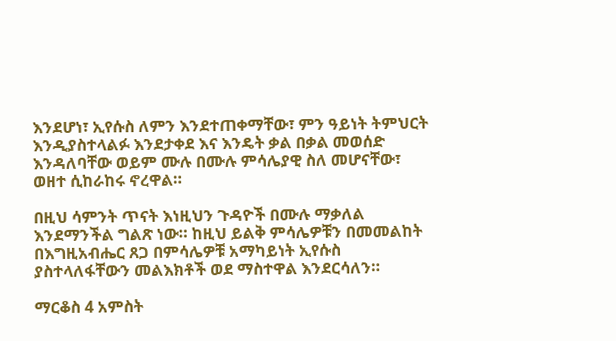እንደሆነ፣ ኢየሱስ ለምን እንደተጠቀማቸው፣ ምን ዓይነት ትምህርት እንዲያስተላልፉ እንደታቀደ እና እንዴት ቃል በቃል መወሰድ እንዳለባቸው ወይም ሙሉ በሙሉ ምሳሌያዊ ስለ መሆናቸው፣ ወዘተ ሲከራከሩ ኖረዋል።

በዚህ ሳምንት ጥናት እነዚህን ጉዳዮች በሙሉ ማቃለል እንደማንችል ግልጽ ነው። ከዚህ ይልቅ ምሳሌዎቹን በመመልከት በእግዚአብሔር ጸጋ በምሳሌዎቹ አማካይነት ኢየሱስ ያስተላለፋቸውን መልእክቶች ወደ ማስተዋል እንደርሳለን።

ማርቆስ 4 አምስት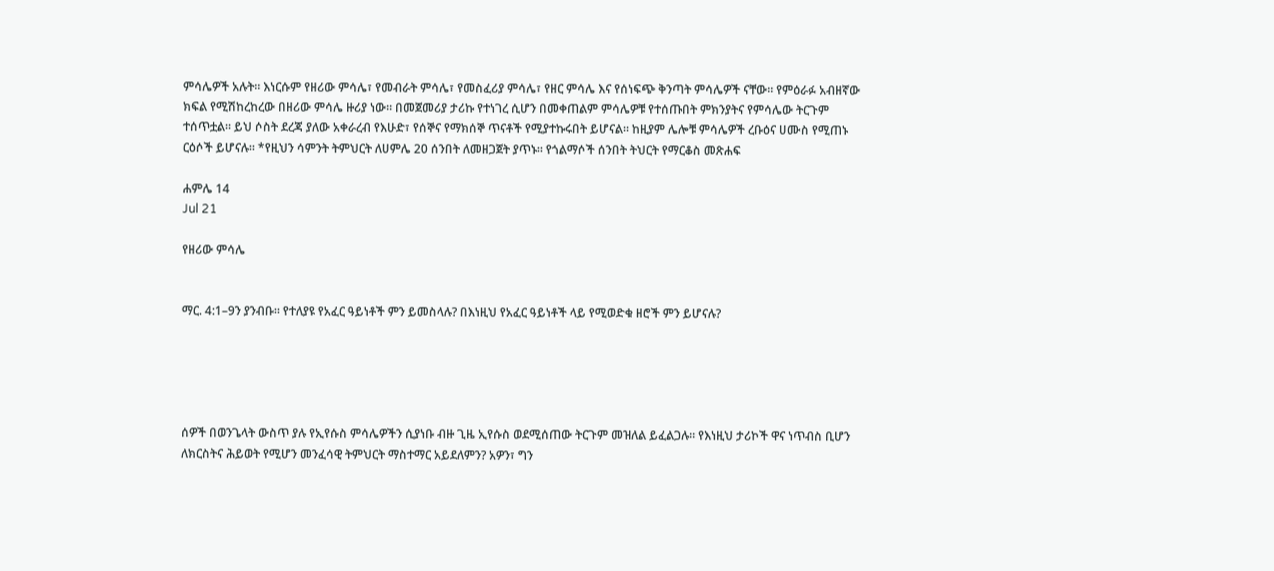ምሳሌዎች አሉት። እነርሱም የዘሪው ምሳሌ፣ የመብራት ምሳሌ፣ የመስፈሪያ ምሳሌ፣ የዘር ምሳሌ እና የሰነፍጭ ቅንጣት ምሳሌዎች ናቸው። የምዕራፉ አብዘኛው ክፍል የሚሽከረከረው በዘሪው ምሳሌ ዙሪያ ነው። በመጀመሪያ ታሪኩ የተነገረ ሲሆን በመቀጠልም ምሳሌዎቹ የተሰጡበት ምክንያትና የምሳሌው ትርጉም ተሰጥቷል። ይህ ሶስት ደረጃ ያለው አቀራረብ የእሁድ፣ የሰኞና የማክሰኞ ጥናቶች የሚያተኩሩበት ይሆናል። ከዚያም ሌሎቹ ምሳሌዎች ረቡዕና ሀሙስ የሚጠኑ ርዕሶች ይሆናሉ። *የዚህን ሳምንት ትምህርት ለሀምሌ 20 ሰንበት ለመዘጋጀት ያጥኑ። የጎልማሶች ሰንበት ትህርት የማርቆስ መጽሐፍ

ሐምሌ 14
Jul 21

የዘሪው ምሳሌ


ማር. 4:1–9ን ያንብቡ። የተለያዩ የአፈር ዓይነቶች ምን ይመስላሉ? በእነዚህ የአፈር ዓይነቶች ላይ የሚወድቁ ዘሮች ምን ይሆናሉ?





ሰዎች በወንጌላት ውስጥ ያሉ የኢየሱስ ምሳሌዎችን ሲያነቡ ብዙ ጊዜ ኢየሱስ ወደሚሰጠው ትርጉም መዝለል ይፈልጋሉ። የእነዚህ ታሪኮች ዋና ነጥብስ ቢሆን ለክርስትና ሕይወት የሚሆን መንፈሳዊ ትምህርት ማስተማር አይደለምን? አዎን፣ ግን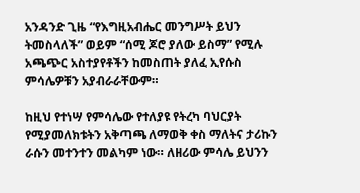አንዳንድ ጊዜ “የእግዚአብሔር መንግሥት ይህን ትመስላለች” ወይም “ሰሚ ጆሮ ያለው ይስማ” የሚሉ አጫጭር አስተያየቶችን ከመስጠት ያለፈ ኢየሱስ ምሳሌዎቹን አያብራራቸውም።

ከዚህ የተነሣ የምሳሌው የተለያዩ የትረካ ባህርያት የሚያመለክቱትን አቅጣጫ ለማወቅ ቀስ ማለትና ታሪኩን ራሱን መተንተን መልካም ነው። ለዘሪው ምሳሌ ይህንን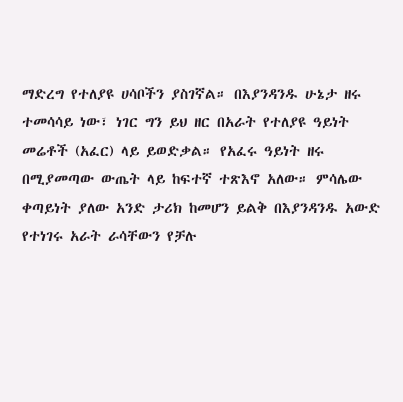ማድረግ የተለያዩ ሀሳቦችን ያስገኛል። በእያንዳንዱ ሁኔታ ዘሩ ተመሳሳይ ነው፣ ነገር ግን ይህ ዘር በአራት የተለያዩ ዓይነት መሬቶች (አፈር) ላይ ይወድቃል። የአፈሩ ዓይነት ዘሩ በሚያመጣው ውጤት ላይ ከፍተኛ ተጽእኖ አለው። ምሳሌው ቀጣይነት ያለው አንድ ታሪክ ከመሆን ይልቅ በእያንዳንዱ አውድ የተነገሩ አራት ራሳቸውን የቻሉ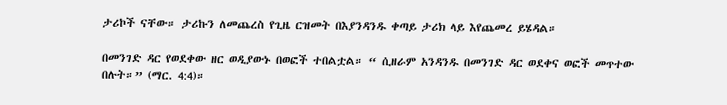ታሪኮች ናቸው። ታሪኩን ለመጨረስ የጊዜ ርዝመት በእያንዳንዱ ቀጣይ ታሪክ ላይ እየጨመረ ይሄዳል።

በመንገድ ዳር የወደቀው ዘር ወዲያውኑ በወፎች ተበልቷል። “ ሲዘራም አንዳንዱ በመንገድ ዳር ወደቀና ወፎች መጥተው በሉት።” (ማር. 4:4)።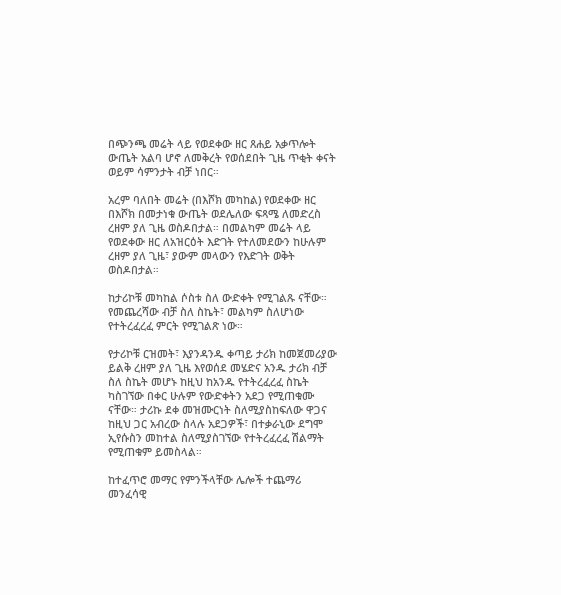በጭንጫ መሬት ላይ የወደቀው ዘር ጸሐይ አቃጥሎት ውጤት አልባ ሆኖ ለመቅረት የወሰደበት ጊዜ ጥቂት ቀናት ወይም ሳምንታት ብቻ ነበር።

አረም ባለበት መሬት (በእሾክ መካከል) የወደቀው ዘር በእሾክ በመታነቁ ውጤት ወደሌለው ፍጻሜ ለመድረስ ረዘም ያለ ጊዜ ወስዶበታል። በመልካም መሬት ላይ የወደቀው ዘር ለአዝርዕት እድገት የተለመደውን ከሁሉም ረዘም ያለ ጊዜ፣ ያውም መላውን የእድገት ወቅት ወስዶበታል።

ከታሪኮቹ መካከል ሶስቱ ስለ ውድቀት የሚገልጹ ናቸው። የመጨረሻው ብቻ ስለ ስኬት፣ መልካም ስለሆነው የተትረፈረፈ ምርት የሚገልጽ ነው።

የታሪኮቹ ርዝመት፣ እያንዳንዱ ቀጣይ ታሪክ ከመጀመሪያው ይልቅ ረዘም ያለ ጊዜ እየወሰደ መሄድና አንዱ ታሪክ ብቻ ስለ ስኬት መሆኑ ከዚህ ከአንዱ የተትረፈረፈ ስኬት ካስገኘው በቀር ሁሉም የውድቀትን አደጋ የሚጠቁሙ ናቸው። ታሪኩ ደቀ መዝሙርነት ስለሚያስከፍለው ዋጋና ከዚህ ጋር አብረው ስላሉ አደጋዎች፣ በተቃራኒው ደግሞ ኢየሱስን መከተል ስለሚያስገኘው የተትረፈረፈ ሽልማት የሚጠቁም ይመስላል።

ከተፈጥሮ መማር የምንችላቸው ሌሎች ተጨማሪ መንፈሳዊ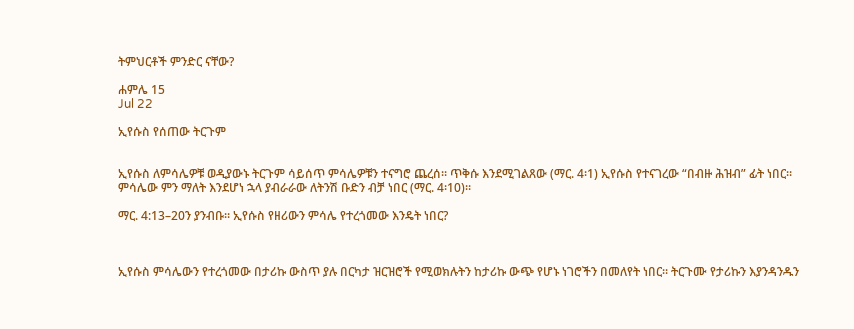ትምህርቶች ምንድር ናቸው?

ሐምሌ 15
Jul 22

ኢየሱስ የሰጠው ትርጉም


ኢየሱስ ለምሳሌዎቹ ወዲያውኑ ትርጉም ሳይሰጥ ምሳሌዎቹን ተናግሮ ጨረሰ። ጥቅሱ እንደሚገልጸው (ማር. 4፡1) ኢየሱስ የተናገረው “በብዙ ሕዝብ” ፊት ነበር። ምሳሌው ምን ማለት እንደሆነ ኋላ ያብራራው ለትንሽ ቡድን ብቻ ነበር (ማር. 4፡10)።

ማር. 4:13–20ን ያንብቡ። ኢየሱስ የዘሪውን ምሳሌ የተረጎመው እንዴት ነበር?



ኢየሱስ ምሳሌውን የተረጎመው በታሪኩ ውስጥ ያሉ በርካታ ዝርዝሮች የሚወክሉትን ከታሪኩ ውጭ የሆኑ ነገሮችን በመለየት ነበር። ትርጉሙ የታሪኩን እያንዳንዱን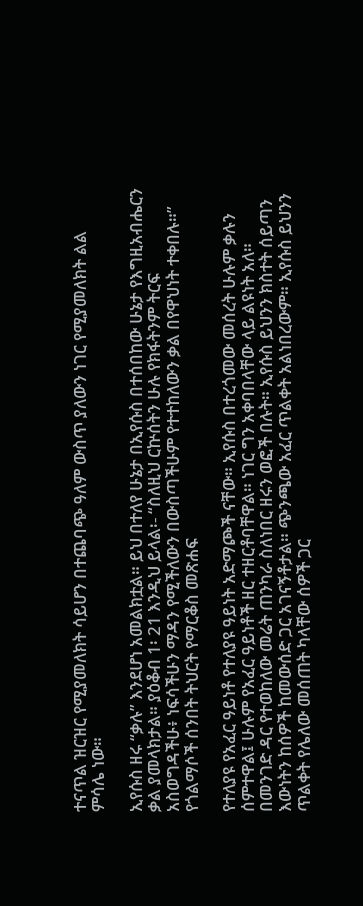ተናጥል ዝርዝር የሚያመለክት ሳይሆን በተጨባጭ ዓለም ውስጥ ያለውን ነገር የሚያመለክት ልል ምሳሌ ነው።

ኢየሱስ ዘሩ “ቃሉ” እንደሆነ አመልክቷል። ይህ በተለየ ሁኔታ በኢየሱስ በተሰበከው ሁኔታ የእግዚአብሔርን ቃል ያመላክታል። ያዕቆብ 1፡ 21 እንዲህ ይላል፡- “ስለዚህ ርኵሰትን ሁሉ የክፋትንም ትርፍ አስወግዳችሁ፥ ነፍሳችሁን ማዳን የሚችለውን በውስጣችሁም የተተከለውን ቃል በየዋህነት ተቀበሉ።” የጎልማሶች ሰንበት ትህርት የማርቆስ መጽሐፍ

የተለያዩ የአፈር ዓይነቶ የተለያዩ ዓይነት አድማጮች ናቸው። ኢየሱስ በተረጎመው መሰረት ሁሉም ቃሉን ሰምተዋል፤ ሁሉም የአፈር ዓይነቶች ዘር ተዘርቶባቸዋል። ነገር ግን አቀባበላቸው ላይ ልዩነት አለ። በመንገድ ዳር የተወከለው መሬት ጠንካራ ስለነበር ዘሩን ወፎች በሉት። ኢየሱስ ይህንን ክስተት ሰይጣን እውነትን ከሰዎች ከመውሰድ ጋር አገናኝቶታል። ጭንጫው አፈር ጥልቀት አልነበረውም። ኢየሱስ ይህንን ጥልቀት የሌለው መሰጠት ካላቸው ሰዎች ጋር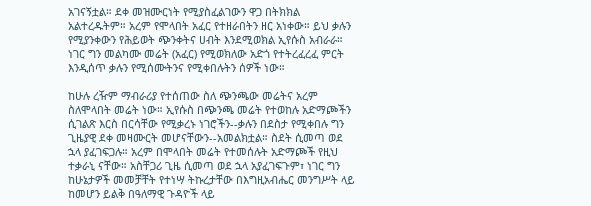አገናኝቷል። ደቀ መዝሙርነት የሚያስፈልገውን ዋጋ በትክክል አልተረዱትም። አረም የሞላበት አፈር የተዘራበትን ዘር አነቀው። ይህ ቃሉን የሚያንቀውን የሕይወት ጭንቀትና ሀብት እንደሚወክል ኢየሱስ አብራራ። ነገር ግን መልካሙ መሬት (አፈር) የሚወክለው አድጎ የተትረፈረፈ ምርት እንዲሰጥ ቃሉን የሚሰሙትንና የሚቀበሉትን ሰዎች ነው።

ከሁሉ ረዥም ማብራሪያ የተሰጠው ስለ ጭንጫው መሬትና አረም ስለሞላበት መሬት ነው። ኢየሱስ በጭንጫ መሬት የተወከሉ አድማጮችን ሲገልጽ እርስ በርሳቸው የሚቃረኑ ነገሮችን--ቃሉን በደስታ የሚቀበሉ ግን ጊዜያዊ ደቀ መዛሙርት መሆናቸውን--አመልክቷል። ስደት ሲመጣ ወደ ኋላ ያፈገፍጋሉ። አረም በሞላበት መሬት የተመሰሉት አድማጮች የዚህ ተቃራኒ ናቸው። አስቸጋሪ ጊዜ ሲመጣ ወደ ኋላ አያፈገፍጉም፣ ነገር ግን ከሁኔታዎች መመቻቸት የተነሣ ትኩረታቸው በእግዚአብሔር መንግሥት ላይ ከመሆን ይልቅ በዓለማዊ ጉዳዮች ላይ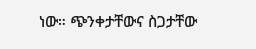ነው። ጭንቀታቸውና ስጋታቸው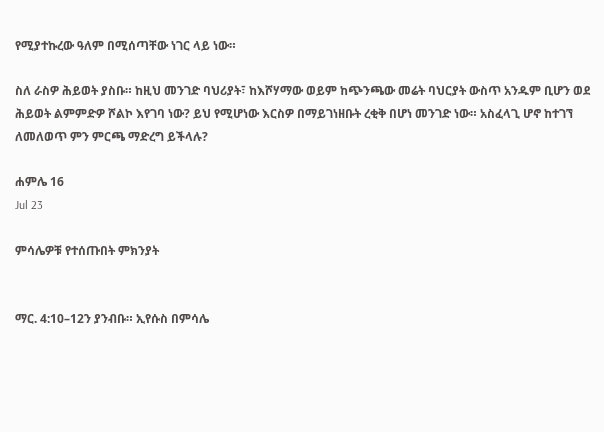የሚያተኩረው ዓለም በሚሰጣቸው ነገር ላይ ነው።

ስለ ራስዎ ሕይወት ያስቡ። ከዚህ መንገድ ባህሪያት፣ ከእሾሃማው ወይም ከጭንጫው መሬት ባህርያት ውስጥ አንዱም ቢሆን ወደ ሕይወት ልምምድዎ ሾልኮ እየገባ ነው? ይህ የሚሆነው እርስዎ በማይገነዘቡት ረቂቅ በሆነ መንገድ ነው። አስፈላጊ ሆኖ ከተገኘ ለመለወጥ ምን ምርጫ ማድረግ ይችላሉ?

ሐምሌ 16
Jul 23

ምሳሌዎቹ የተሰጡበት ምክንያት


ማር. 4:10–12ን ያንብቡ። ኢየሱስ በምሳሌ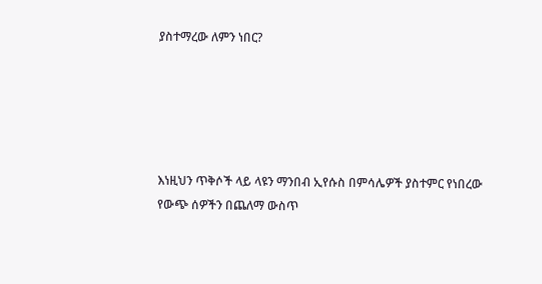ያስተማረው ለምን ነበር?





እነዚህን ጥቅሶች ላይ ላዩን ማንበብ ኢየሱስ በምሳሌዎች ያስተምር የነበረው የውጭ ሰዎችን በጨለማ ውስጥ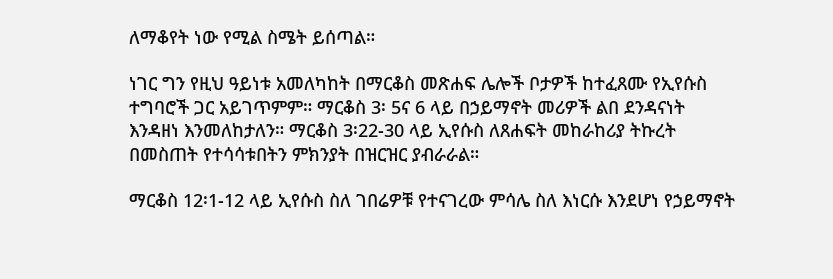ለማቆየት ነው የሚል ስሜት ይሰጣል።

ነገር ግን የዚህ ዓይነቱ አመለካከት በማርቆስ መጽሐፍ ሌሎች ቦታዎች ከተፈጸሙ የኢየሱስ ተግባሮች ጋር አይገጥምም። ማርቆስ 3፡ 5ና 6 ላይ በኃይማኖት መሪዎች ልበ ደንዳናነት እንዳዘነ እንመለከታለን። ማርቆስ 3፡22-30 ላይ ኢየሱስ ለጸሐፍት መከራከሪያ ትኩረት በመስጠት የተሳሳቱበትን ምክንያት በዝርዝር ያብራራል።

ማርቆስ 12፡1-12 ላይ ኢየሱስ ስለ ገበሬዎቹ የተናገረው ምሳሌ ስለ እነርሱ እንደሆነ የኃይማኖት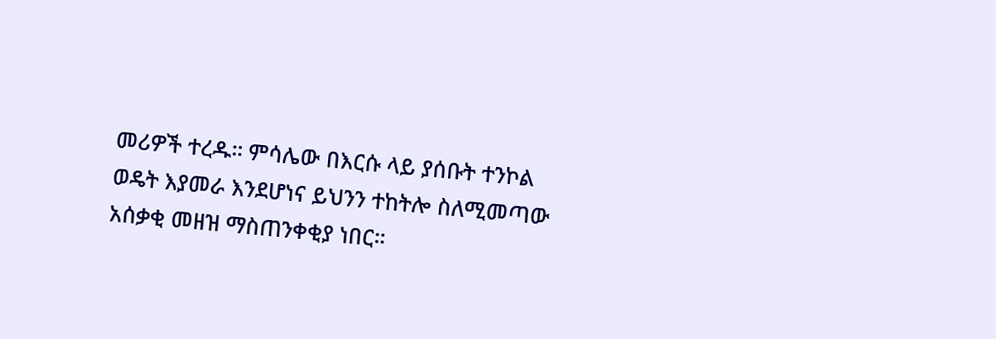መሪዎች ተረዱ። ምሳሌው በእርሱ ላይ ያሰቡት ተንኮል ወዴት እያመራ እንደሆነና ይህንን ተከትሎ ስለሚመጣው አሰቃቂ መዘዝ ማስጠንቀቂያ ነበር።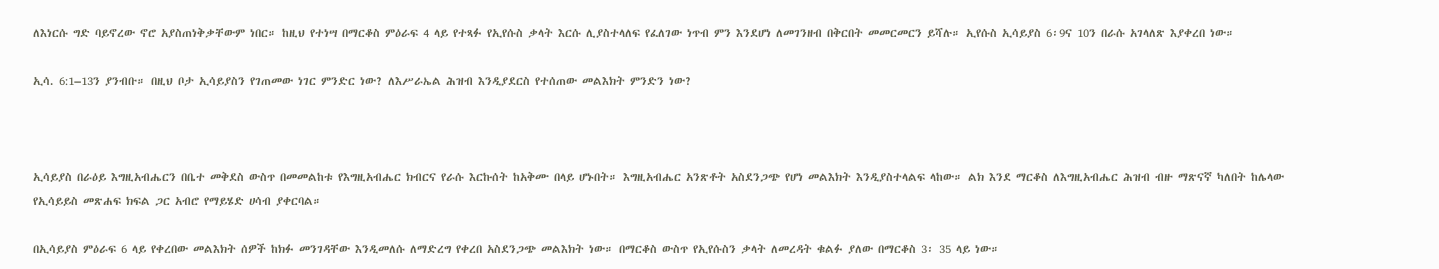ለእነርሱ ግድ ባይኖረው ኖሮ አያስጠነቅቃቸውም ነበር። ከዚህ የተነሣ በማርቆስ ምዕራፍ 4 ላይ የተጻፉ የኢየሱስ ቃላት እርሱ ሊያስተላለፍ የፈለገው ነጥብ ምን እንደሆነ ለመገንዘብ በቅርበት መመርመርን ይሻሉ። ኢየሱስ ኢሳይያስ 6፡9ና 10ን በራሱ አገላለጽ እያቀረበ ነው።

ኢሳ. 6:1–13ን ያንብቡ። በዚህ ቦታ ኢሳይያስን የገጠመው ነገር ምንድር ነው? ለእሥራኤል ሕዝብ እንዲያደርስ የተሰጠው መልእክት ምንድን ነው?



ኢሳይያስ በራዕይ እግዚአብሔርን በቤተ መቅደስ ውስጥ በመመልከቱ የእግዚአብሔር ክብርና የራሱ እርኩሰት ከአቅሙ በላይ ሆኑበት። እግዚአብሔር አንጽቶት አስደንጋጭ የሆነ መልእክት እንዲያስተላልፍ ላከው። ልክ እንደ ማርቆስ ለእግዚአብሔር ሕዝብ ብዙ ማጽናኛ ካለበት ከሌላው የኢሳይይስ መጽሐፍ ክፍል ጋር አብሮ የማይሄድ ሀሳብ ያቀርባል።

በኢሳይያስ ምዕራፍ 6 ላይ የቀረበው መልእክት ሰዎች ከክፉ መንገዳቸው እንዲመለሱ ለማድረግ የቀረበ አስደንጋጭ መልእክት ነው። በማርቆስ ውስጥ የኢየሱስን ቃላት ለመረዳት ቁልፉ ያለው በማርቆስ 3፡ 35 ላይ ነው።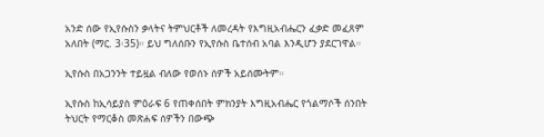አንድ ሰው የኢየሱስን ቃላትና ትምህርቶች ለመረዳት የእግዚአብሔርን ፈቃድ መፈጸም አለበት (ማር. 3፡35)። ይህ ግለሰቡን የኢየሱስ ቤተሰብ አባል እንዲሆን ያደርገዋል።

ኢየሱስ በአጋንንት ተይዟል ብለው የወሰኑ ሰዎች አይሰሙትም።

ኢየሱስ ከኢሳይያስ ምዕራፍ 6 የጠቀሰበት ምክንያት እግዚአብሔር የጎልማሶች ሰንበት ትህርት የማርቆስ መጽሐፍ ሰዎችን በውጭ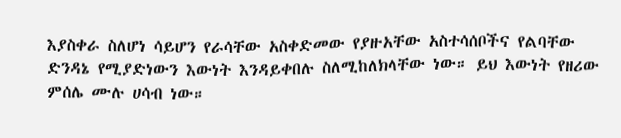እያስቀራ ስለሆነ ሳይሆን የራሳቸው አስቀድመው የያዙአቸው አስተሳሰቦችና የልባቸው ድንዳኔ የሚያድነውን እውነት እንዳይቀበሉ ስለሚከለክላቸው ነው። ይህ እውነት የዘሪው ምሰሌ ሙሉ ሀሳብ ነው።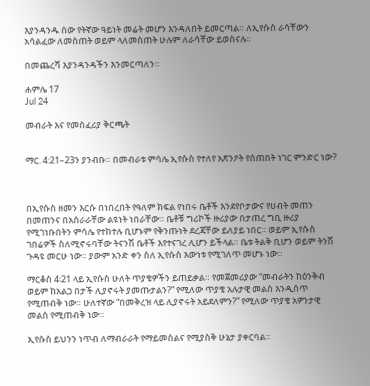እያንዳንዱ ሰው የትኛው ዓይነት መሬት መሆን እንዳለበት ይመርጣል። ለኢየሱስ ራሳቸውን አሳልፈው ለመስጠት ወይም ላለመስጠት ሁሉም ለራሳቸው ይወስናሉ።

በመጨረሻ እያንዳንዳችን እንመርጣለን።

ሐምሌ 17
Jul 24

መብራት እና የመስፈሪያ ቅርጫት


ማር. 4:21–23ን ያንብቡ። በመብራቱ ምሳሌ ኢየሱስ የተለየ አጽንዖት የሰጠበት ነገር ምንድር ነው?



በኢየሱስ ዘመን እርሱ በነበረበት የዓለም ክፍል የነበሩ ቤቶች እንደየቦታውና የሀብት መጠን በመጠንና በአሰራራቸው ልዩነት ነበራቸው። ቤቶቹ ግሪኮች ዙሪያው በታጠረ ግቢ ዙሪያ የሚገነቡበትን ምሳሌ የተከተሉ ቢሆኑም የቅንጡነት ደረጃቸው ይለያይ ነበር። ወይም ኢየሱስ ገበሬዎች ስለሚኖሩባቸው ትናንሽ ቤቶች እየተናገረ ሊሆን ይችላል። ቤቱ ትልቅ ቢሆን ወይም ትንሽ ጉዳዩ መርሁ ነው። ያውም አንድ ቀን ስለ ኢየሱስ እውነቱ የሚገለጥ መሆኑ ነው።

ማርቆስ 4፡21 ላይ ኢየሱስ ሁለት ጥያቄዎችን ይጠይቃል። የመጀመሪያው “መብራትን ከዕንቅብ ወይም ከአልጋ በታች ሊያኖሩት ያመጡታልን?” የሚለው ጥያቄ አሉታዊ መልስ እንዲሰጥ የሚጠብቅ ነው። ሁለተኛው “በመቅረዝ ላይ ሊያኖሩት አይደለምን?” የሚለው ጥያቄ አዎንታዊ መልስ የሚጠብቅ ነው።

ኢየሱስ ይህንን ነጥብ ለማብራራት የማይመስልና የሚያስቅ ሁኔታ ያቀርባል።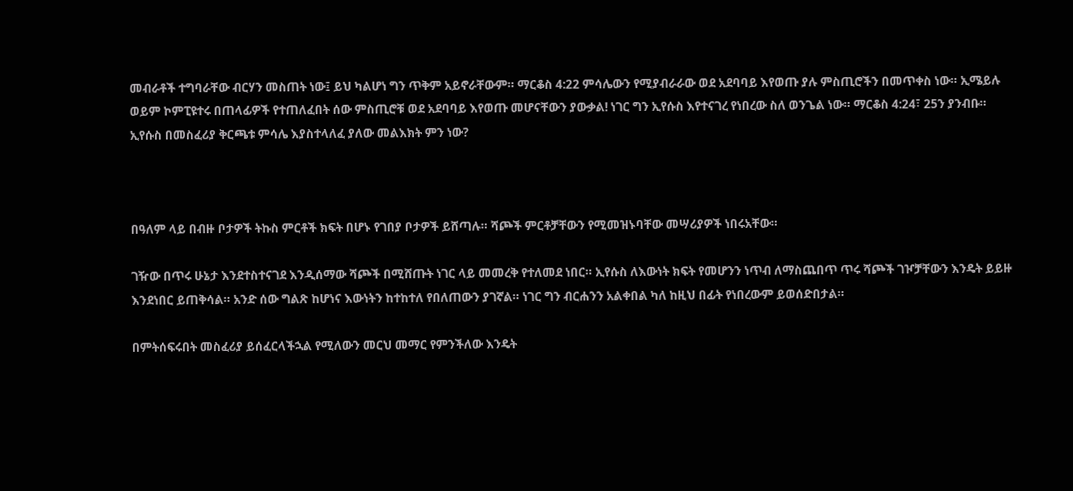መብራቶች ተግባራቸው ብርሃን መስጠት ነው፤ ይህ ካልሆነ ግን ጥቅም አይኖራቸውም። ማርቆስ 4:22 ምሳሌውን የሚያብራራው ወደ አደባባይ እየወጡ ያሉ ምስጢሮችን በመጥቀስ ነው። ኢሜይሉ ወይም ኮምፒዩተሩ በጠላፊዎች የተጠለፈበት ሰው ምስጢሮቹ ወደ አደባባይ እየወጡ መሆናቸውን ያውቃል! ነገር ግን ኢየሱስ እየተናገረ የነበረው ስለ ወንጌል ነው። ማርቆስ 4:24፣ 25ን ያንብቡ። ኢየሱስ በመስፈሪያ ቅርጫቱ ምሳሌ እያስተላለፈ ያለው መልእክት ምን ነው?



በዓለም ላይ በብዙ ቦታዎች ትኩስ ምርቶች ክፍት በሆኑ የገበያ ቦታዎች ይሸጣሉ። ሻጮች ምርቶቻቸውን የሚመዝኑባቸው መሣሪያዎች ነበሩአቸው።

ገዥው በጥሩ ሁኔታ እንደተስተናገደ እንዲሰማው ሻጮች በሚሸጡት ነገር ላይ መመረቅ የተለመደ ነበር። ኢየሱስ ለእውነት ክፍት የመሆንን ነጥብ ለማስጨበጥ ጥሩ ሻጮች ገዦቻቸውን እንዴት ይይዙ እንደነበር ይጠቅሳል። አንድ ሰው ግልጽ ከሆነና እውነትን ከተከተለ የበለጠውን ያገኛል። ነገር ግን ብርሐንን አልቀበል ካለ ከዚህ በፊት የነበረውም ይወሰድበታል።

በምትሰፍሩበት መስፈሪያ ይሰፈርላችኋል የሚለውን መርህ መማር የምንችለው እንዴት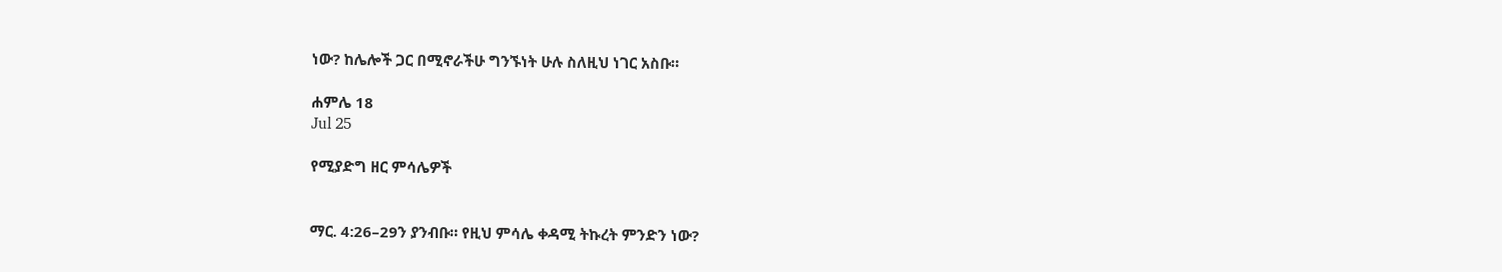ነው? ከሌሎች ጋር በሚኖራችሁ ግንኙነት ሁሉ ስለዚህ ነገር አስቡ።

ሐምሌ 18
Jul 25

የሚያድግ ዘር ምሳሌዎች


ማር. 4:26–29ን ያንብቡ። የዚህ ምሳሌ ቀዳሚ ትኩረት ምንድን ነው?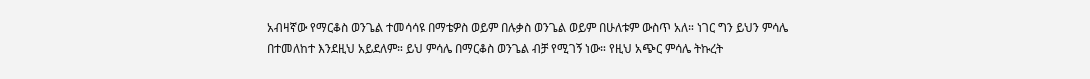አብዛኛው የማርቆስ ወንጌል ተመሳሳዩ በማቴዎስ ወይም በሉቃስ ወንጌል ወይም በሁለቱም ውስጥ አለ። ነገር ግን ይህን ምሳሌ በተመለከተ እንደዚህ አይደለም። ይህ ምሳሌ በማርቆስ ወንጌል ብቻ የሚገኝ ነው። የዚህ አጭር ምሳሌ ትኩረት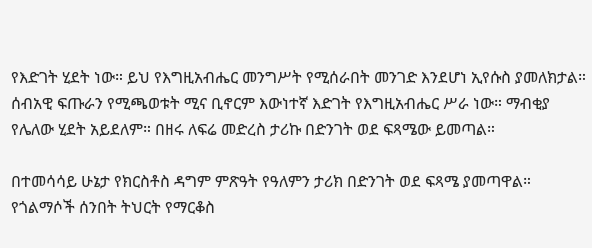የእድገት ሂደት ነው። ይህ የእግዚአብሔር መንግሥት የሚሰራበት መንገድ እንደሆነ ኢየሱስ ያመለክታል። ሰብአዊ ፍጡራን የሚጫወቱት ሚና ቢኖርም እውነተኛ እድገት የእግዚአብሔር ሥራ ነው። ማብቂያ የሌለው ሂደት አይደለም። በዘሩ ለፍሬ መድረስ ታሪኩ በድንገት ወደ ፍጻሜው ይመጣል።

በተመሳሳይ ሁኔታ የክርስቶስ ዳግም ምጽዓት የዓለምን ታሪክ በድንገት ወደ ፍጻሜ ያመጣዋል። የጎልማሶች ሰንበት ትህርት የማርቆስ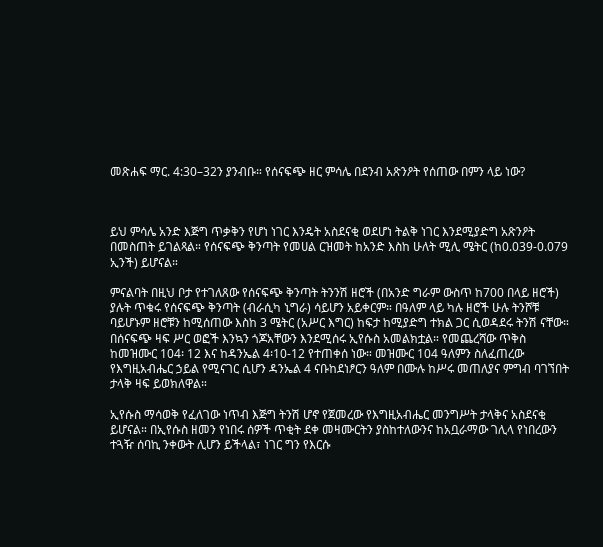መጽሐፍ ማር. 4:30–32ን ያንብቡ። የሰናፍጭ ዘር ምሳሌ በደንብ አጽንዖት የሰጠው በምን ላይ ነው?



ይህ ምሳሌ አንድ እጅግ ጥቃቅን የሆነ ነገር እንዴት አስደናቂ ወደሆነ ትልቅ ነገር እንደሚያድግ አጽንዖት በመስጠት ይገልጻል። የሰናፍጭ ቅንጣት የመሀል ርዝመት ከአንድ እስከ ሁለት ሚሊ ሜትር (ከ0.039-0.079 ኢንች) ይሆናል።

ምናልባት በዚህ ቦታ የተገለጸው የሰናፍጭ ቅንጣት ትንንሽ ዘሮች (በአንድ ግራም ውስጥ ከ700 በላይ ዘሮች) ያሉት ጥቁሩ የሰናፍጭ ቅንጣት (ብራሲካ ኒግራ) ሳይሆን አይቀርም። በዓለም ላይ ካሉ ዘሮች ሁሉ ትንሾቹ ባይሆኑም ዘሮቹን ከሚሰጠው እስከ 3 ሜትር (አሥር እግር) ከፍታ ከሚያድግ ተክል ጋር ሲወዳደሩ ትንሽ ናቸው። በሰናፍጭ ዛፍ ሥር ወፎች እንኳን ጎጆአቸውን እንደሚሰሩ ኢየሱስ አመልክቷል። የመጨረሻው ጥቅስ ከመዝሙር 104፡ 12 እና ከዳንኤል 4፡10-12 የተጠቀሰ ነው። መዝሙር 104 ዓለምን ስለፈጠረው የእግዚአብሔር ኃይል የሚናገር ሲሆን ዳንኤል 4 ናቡከደነፆርን ዓለም በሙሉ ከሥሩ መጠለያና ምግብ ባገኘበት ታላቅ ዛፍ ይወክለዋል።

ኢየሱስ ማሳወቅ የፈለገው ነጥብ እጅግ ትንሽ ሆኖ የጀመረው የእግዚአብሔር መንግሥት ታላቅና አስደናቂ ይሆናል። በኢየሱስ ዘመን የነበሩ ሰዎች ጥቂት ደቀ መዛሙርትን ያስከተለውንና ከአቧራማው ገሊላ የነበረውን ተጓዥ ሰባኪ ንቀውት ሊሆን ይችላል፣ ነገር ግን የእርሱ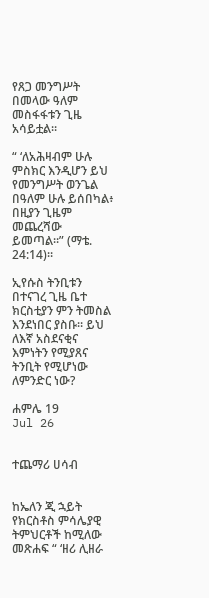የጸጋ መንግሥት በመላው ዓለም መስፋፋቱን ጊዜ አሳይቷል።

“ ‘ለአሕዛብም ሁሉ ምስክር እንዲሆን ይህ የመንግሥት ወንጌል በዓለም ሁሉ ይሰበካል፥ በዚያን ጊዜም መጨረሻው ይመጣል።” (ማቴ. 24:14)።

ኢየሱስ ትንቢቱን በተናገረ ጊዜ ቤተ ክርስቲያን ምን ትመስል እንደነበር ያስቡ። ይህ ለእኛ አስደናቂና እምነትን የሚያጸና ትንቢት የሚሆነው ለምንድር ነው?

ሐምሌ 19
Jul 26


ተጨማሪ ሀሳብ


ከኤለን ጂ ኋይት የክርስቶስ ምሳሌያዊ ትምህርቶች ከሚለው መጽሐፍ “ ‘ዘሪ ሊዘራ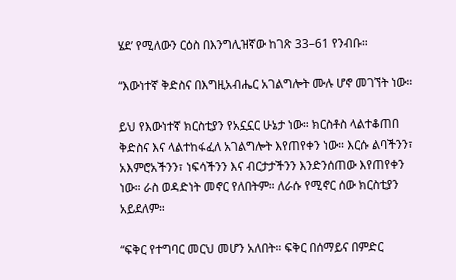ሄደ’ የሚለውን ርዕስ በእንግሊዝኛው ከገጽ 33–61 የንብቡ።

“እውነተኛ ቅድስና በእግዚአብሔር አገልግሎት ሙሉ ሆኖ መገኘት ነው።

ይህ የእውነተኛ ክርስቲያን የአኗኗር ሁኔታ ነው። ክርስቶስ ላልተቆጠበ ቅድስና እና ላልተከፋፈለ አገልግሎት እየጠየቀን ነው። እርሱ ልባችንን፣ አእምሮአችንን፣ ነፍሳችንን እና ብርታታችንን እንድንሰጠው እየጠየቀን ነው። ራስ ወዳድነት መኖር የለበትም። ለራሱ የሚኖር ሰው ክርስቲያን አይደለም።

“ፍቅር የተግባር መርህ መሆን አለበት። ፍቅር በሰማይና በምድር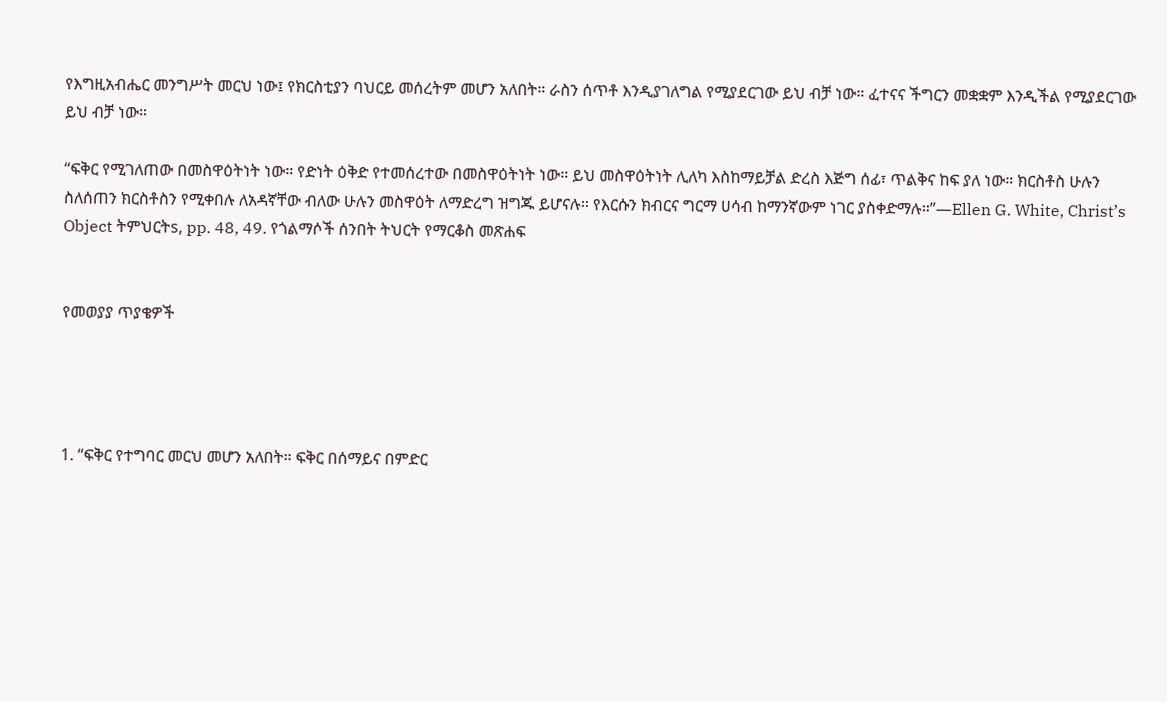የእግዚአብሔር መንግሥት መርህ ነው፤ የክርስቲያን ባህርይ መሰረትም መሆን አለበት። ራስን ሰጥቶ እንዲያገለግል የሚያደርገው ይህ ብቻ ነው። ፈተናና ችግርን መቋቋም እንዲችል የሚያደርገው ይህ ብቻ ነው።

“ፍቅር የሚገለጠው በመስዋዕትነት ነው። የድነት ዕቅድ የተመሰረተው በመስዋዕትነት ነው። ይህ መስዋዕትነት ሊለካ እስከማይቻል ድረስ እጅግ ሰፊ፣ ጥልቅና ከፍ ያለ ነው። ክርስቶስ ሁሉን ስለሰጠን ክርስቶስን የሚቀበሉ ለአዳኛቸው ብለው ሁሉን መስዋዕት ለማድረግ ዝግጁ ይሆናሉ። የእርሱን ክብርና ግርማ ሀሳብ ከማንኛውም ነገር ያስቀድማሉ።”—Ellen G. White, Christ’s Object ትምህርትs, pp. 48, 49. የጎልማሶች ሰንበት ትህርት የማርቆስ መጽሐፍ


የመወያያ ጥያቄዎች




1. “ፍቅር የተግባር መርህ መሆን አለበት። ፍቅር በሰማይና በምድር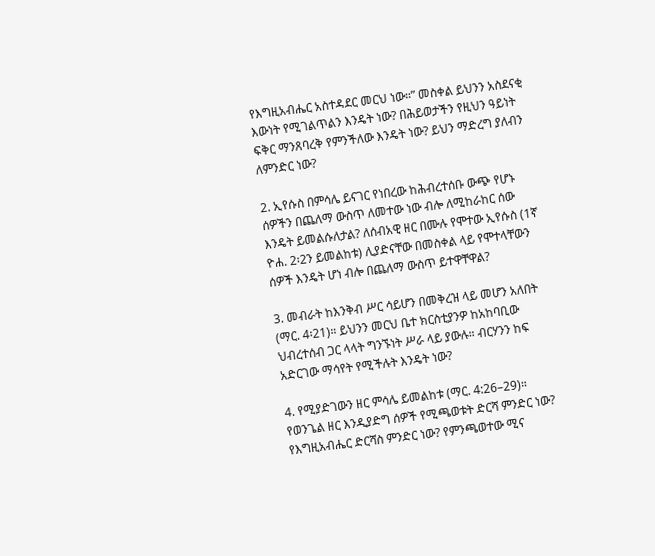የእግዚአብሔር አስተዳደር መርህ ነው።” መስቀል ይህንን አስደናቂ እውነት የሚገልጥልን እንዴት ነው? በሕይወታችን የዚህን ዓይነት ፍቅር ማንጸባረቅ የምንችለው እንዴት ነው? ይህን ማድረግ ያለብን ለምንድር ነው?

2. ኢየሱስ በምሳሌ ይናገር የነበረው ከሕብረተሰቡ ውጭ የሆኑ ሰዎችን በጨለማ ውስጥ ለመተው ነው ብሎ ለሚከራከር ሰው እንዴት ይመልሱለታል? ለሰብአዊ ዘር በሙሉ የሞተው ኢየሱስ (1ኛ ዮሐ. 2፡2ን ይመልከቱ) ሊያድናቸው በመስቀል ላይ የሞተላቸውን ሰዎች እንዴት ሆነ ብሎ በጨለማ ውስጥ ይተዋቸዋል?

3. መብራት ከእንቅብ ሥር ሳይሆን በመቅረዝ ላይ መሆን አለበት (ማር. 4፡21)። ይህንን መርህ ቤተ ክርስቲያንዎ ከአከባቢው ህብረተሰብ ጋር ላላት ግንኙነት ሥራ ላይ ያውሉ። ብርሃንን ከፍ አድርገው ማሳየት የሚችሉት እንዴት ነው?

4. የሚያድገውን ዘር ምሳሌ ይመልከቱ (ማር. 4:26–29)። የወንጌል ዘር እንዲያድግ ሰዎች የሚጫወቱት ድርሻ ምንድር ነው? የእግዚአብሔር ድርሻስ ምንድር ነው? የምንጫወተው ሚና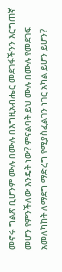መኖሩ ግልጽ ቢሆንም ሙሉ በሙሉ በእግዚአብሔር መደገፋችንን እርግጠኛ መሆን የምንችለው እንዴት ነው? ምናልባት ይህ ሙሉ በሙሉ የመደገፍ አመለካከት ለማደግ ማድረግ የሚያስፈልገን ነገር አካል ይሆን ይሆን?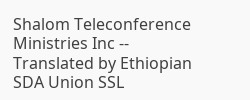Shalom Teleconference Ministries Inc -- Translated by Ethiopian SDA Union SSL